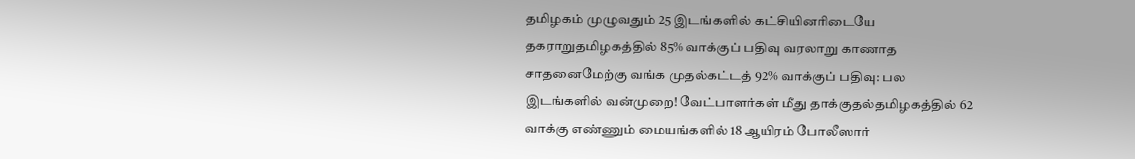தமிழகம் முழுவதும் 25 இடங்களில் கட்சியினரிடையே தகராறுதமிழகத்தில் 85% வாக்குப் பதிவு வரலாறு காணாத சாதனைமேற்கு வங்க முதல்கட்டத் 92% வாக்குப் பதிவு: பல இடங்களில் வன்முறை! வேட்பாளர்கள் மீது தாக்குதல்தமிழகத்தில் 62 வாக்கு எண்ணும் மையங்களில் 18 ஆயிரம் போலீஸார்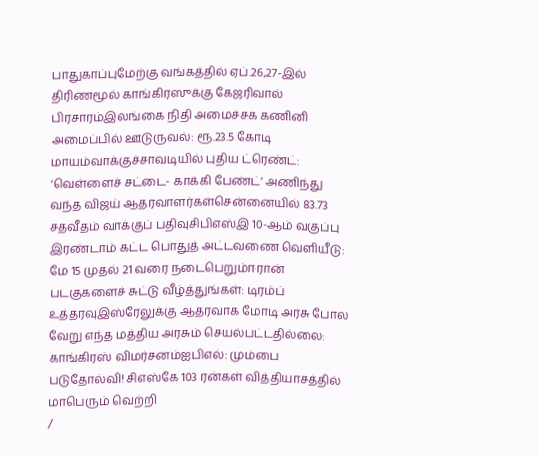பாதுகாப்புமேற்கு வங்கத்தில் ஏப்.26,27-இல் திரிணமூல் காங்கிரஸுக்கு கேஜரிவால் பிரசாரம்இலங்கை நிதி அமைச்சக கணினி அமைப்பில் ஊடுருவல்: ரூ.23.5 கோடி மாயம்வாக்குச்சாவடியில் புதிய ட்ரெண்ட்: ‘வெள்ளைச் சட்டை- காக்கி பேண்ட்’ அணிந்து வந்த விஜய் ஆதரவாளர்கள்சென்னையில் 83.73 சதவீதம் வாக்குப் பதிவுசிபிஎஸ்இ 10-ஆம் வகுப்பு இரண்டாம் கட்ட பொதுத் அட்டவணை வெளியீடு: மே 15 முதல் 21 வரை நடைபெறும்ஈரான் படகுகளைச் சுட்டு வீழ்த்துங்கள்: டிரம்ப் உத்தரவுஇஸ்ரேலுக்கு ஆதரவாக மோடி அரசு போல வேறு எந்த மத்திய அரசும் செயல்பட்டதில்லை: காங்கிரஸ் விமர்சனம்ஐபிஎல்: மும்பை படுதோல்வி! சிஎஸ்கே 103 ரன்கள் வித்தியாசத்தில் மாபெரும் வெற்றி
/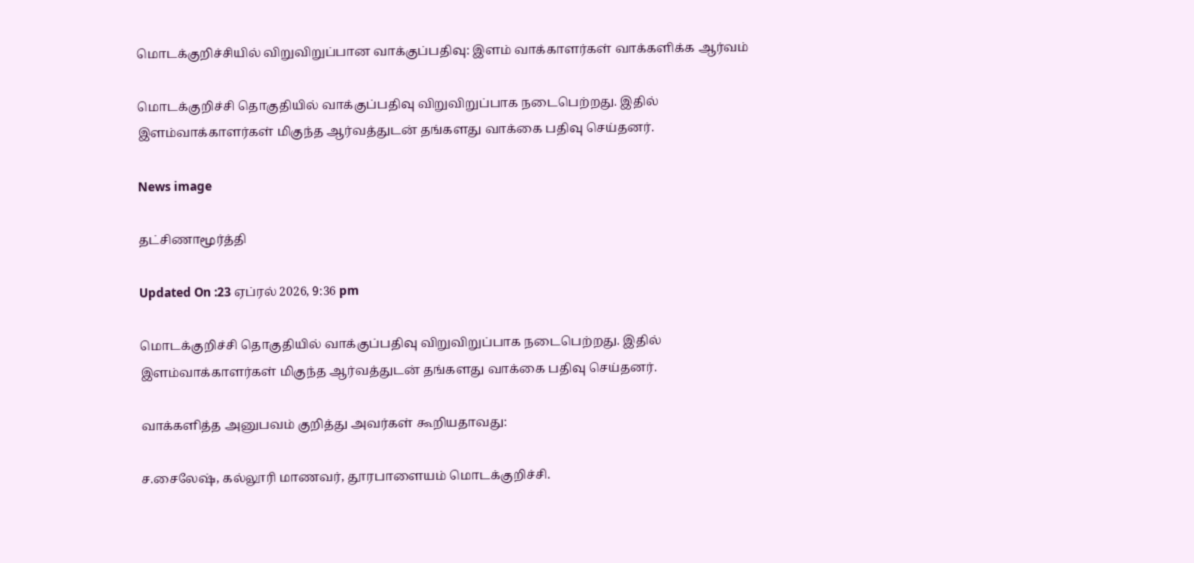மொடக்குறிச்சியில் விறுவிறுப்பான வாக்குப்பதிவு: இளம் வாக்காளர்கள் வாக்களிக்க ஆர்வம்

மொடக்குறிச்சி தொகுதியில் வாக்குப்பதிவு விறுவிறுப்பாக நடைபெற்றது. இதில் இளம்வாக்காளர்கள் மிகுந்த ஆர்வத்துடன் தங்களது வாக்கை பதிவு செய்தனர்.

News image

தட்சிணாமூர்த்தி

Updated On :23 ஏப்ரல் 2026, 9:36 pm

மொடக்குறிச்சி தொகுதியில் வாக்குப்பதிவு விறுவிறுப்பாக நடைபெற்றது. இதில் இளம்வாக்காளர்கள் மிகுந்த ஆர்வத்துடன் தங்களது வாக்கை பதிவு செய்தனர்.

வாக்களித்த அனுபவம் குறித்து அவர்கள் கூறியதாவது:

ச.சைலேஷ், கல்லூரி மாணவர், தூரபாளையம் மொடக்குறிச்சி.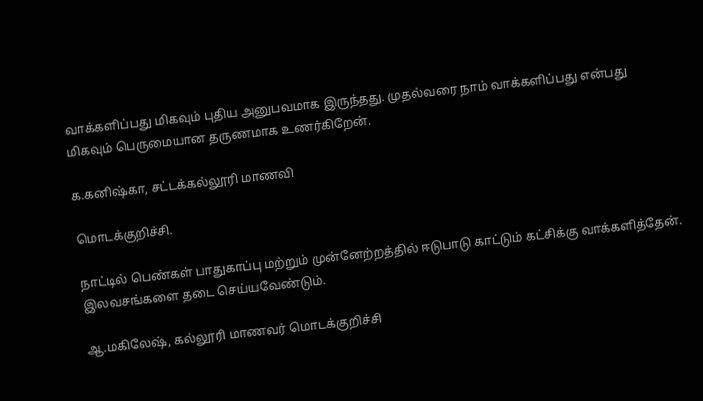வாக்களிப்பது மிகவும் புதிய அனுபவமாக இருந்தது. முதல்வரை நாம் வாக்களிப்பது என்பது மிகவும் பெருமையான தருணமாக உணர்கிறேன்.

க.கனிஷ்கா, சட்டக்கல்லூரி மாணவி

மொடக்குறிச்சி.

நாட்டில் பெண்கள் பாதுகாப்பு மற்றும் முன்னேற்றத்தில் ஈடுபாடு காட்டும் கட்சிக்கு வாக்களித்தேன். இலவசங்களை தடை செய்யவேண்டும்.

ஆ.மகிலேஷ், கல்லூரி மாணவர் மொடக்குறிச்சி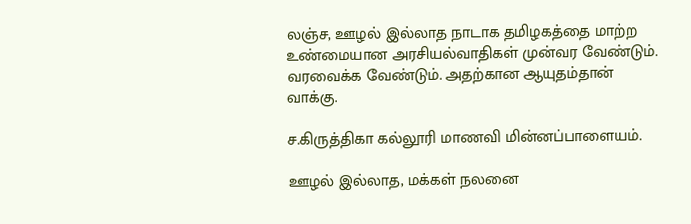லஞ்ச, ஊழல் இல்லாத நாடாக தமிழகத்தை மாற்ற உண்மையான அரசியல்வாதிகள் முன்வர வேண்டும். வரவைக்க வேண்டும். அதற்கான ஆயுதம்தான் வாக்கு.

ச.கிருத்திகா கல்லூரி மாணவி மின்னப்பாளையம்.

ஊழல் இல்லாத, மக்கள் நலனை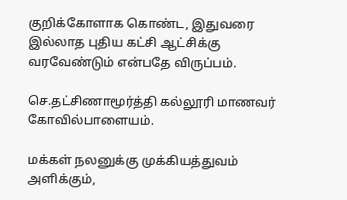குறிக்கோளாக கொண்ட, இதுவரை இல்லாத புதிய கட்சி ஆட்சிக்கு வரவேண்டும் என்பதே விருப்பம்.

செ.தட்சிணாமூர்த்தி கல்லூரி மாணவர் கோவில்பாளையம்.

மக்கள் நலனுக்கு முக்கியத்துவம் அளிக்கும்,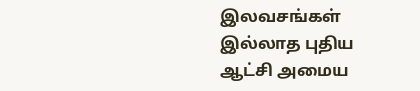இலவசங்கள் இல்லாத புதிய ஆட்சி அமைய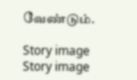வேண்டும்.

Story image
Story image